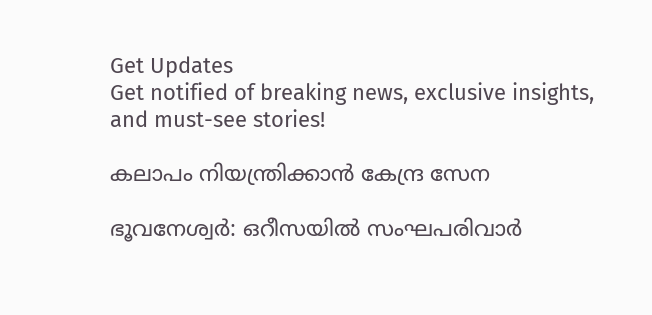Get Updates
Get notified of breaking news, exclusive insights, and must-see stories!

കലാപം നിയന്ത്രിക്കാന്‍ കേന്ദ്ര സേന

ഭൂവനേശ്വര്‍: ഒറീസയില്‍ സംഘപരിവാര്‍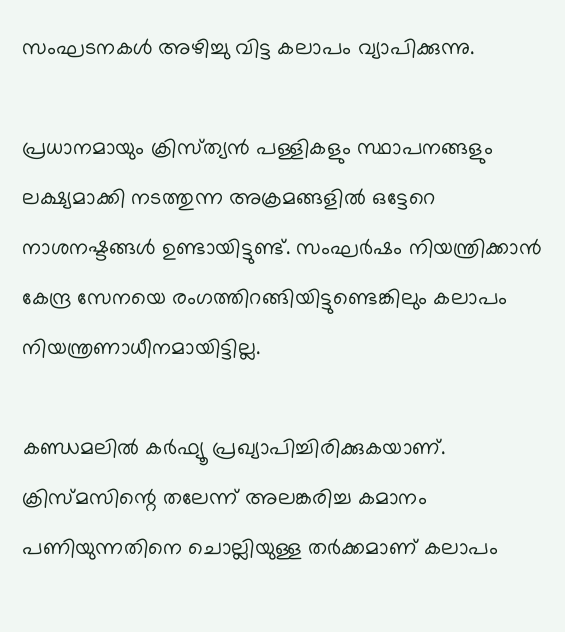സംഘടനകള്‍ അഴിച്ചു വിട്ട കലാപം വ്യാപിക്കുന്നു.

പ്രധാനമായും ക്രിസ്‌ത്യന്‍ പള്ളികളും സ്ഥാപനങ്ങളും ലക്ഷ്യമാക്കി നടത്തുന്ന അക്രമങ്ങളില്‍ ഒട്ടേറെ നാശനഷ്ടങ്ങള്‍ ഉണ്ടായിട്ടുണ്ട്‌. സംഘര്‍ഷം നിയന്ത്രിക്കാന്‍ കേന്ദ്ര സേനയെ രംഗത്തിറങ്ങിയിട്ടുണ്ടെങ്കിലും കലാപം നിയന്ത്രണാധീനമായിട്ടില്ല.

കണ്ഡമലില്‍ കര്‍ഫ്യൂ പ്രഖ്യാപിച്ചിരിക്കുകയാണ്. ക്രിസ്‌മസിന്റെ തലേന്ന്‌ അലങ്കരിച്ച കമാനം പണിയുന്നതിനെ ചൊല്ലിയുള്ള തര്‍ക്കമാണ്‌ കലാപം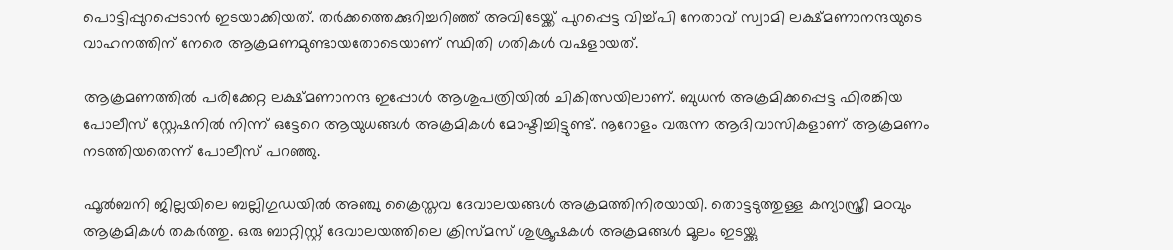പൊട്ടിപ്പുറപ്പെടാന്‍ ഇടയാക്കിയത്‌. തര്‍ക്കത്തെക്കുറിച്ചറിഞ്ഞ് അവിടേയ്ക്ക് പുറപ്പെട്ട വിച്ച്‌പി നേതാവ്‌ സ്വാമി ലക്ഷ്‌മണാനന്ദയുടെ വാഹനത്തിന്‌ നേരെ ആക്രമണമുണ്ടായതോടെയാണ്‌ സ്ഥിതി ഗതികള്‍ വഷളായത്‌.

ആക്രമണത്തില്‍ പരിക്കേറ്റ ലക്ഷ്‌മണാനന്ദ ഇപ്പോള്‍ ആശുപത്രിയില്‍ ചികിത്സയിലാണ്‌. ബുധന്‍ അക്രമിക്കപ്പെട്ട ഫിരങ്കിയ പോലീസ് സ്റ്റേഷനില്‍ നിന്ന് ഒട്ടേറെ ആയുധങ്ങള്‍ അക്രമികള്‍ മോഷ്ടിച്ചിട്ടുണ്ട്. നൂറോളം വരുന്ന ആദിവാസികളാണ് ആക്രമണം നടത്തിയതെന്ന് പോലീസ് പറഞ്ഞു.

ഫൂല്‍ബനി ജില്ലയിലെ ബല്ലിഗുഡയില്‍ അഞ്ചു ക്രൈസ്തവ ദേവാലയങ്ങള്‍ അക്രമത്തിനിരയായി. തൊട്ടടുത്തുള്ള കന്യാസ്ത്രീ മഠവും ആക്രമികള്‍ തകര്‍ത്തു. ഒരു ബാറ്റിസ്റ്റ് ദേവാലയത്തിലെ ക്രിസ്മസ് ശുശ്രൂഷകള്‍ അക്രമങ്ങള്‍ മൂലം ഇടയ്ക്കു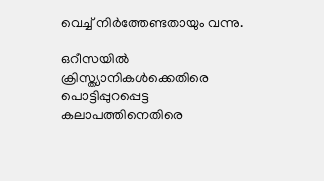വെച്ച് നിര്‍ത്തേണ്ടതായും വന്നു.

ഒറീസയില്‍ ക്രിസ്ത്യാനികള്‍ക്കെതിരെ പൊട്ടിപ്പുറപ്പെട്ട കലാപത്തിനെതിരെ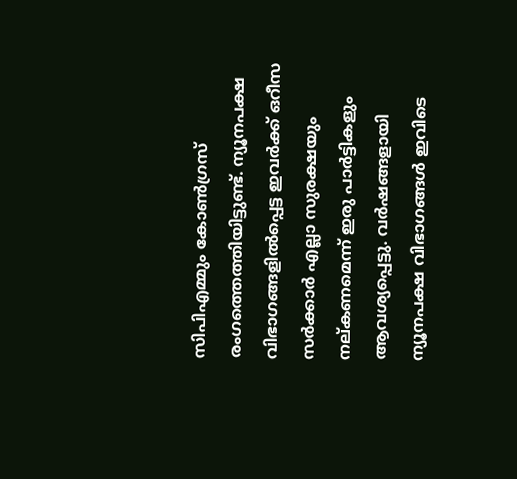സിപിഎമ്മും കോണ്‍ഗ്രസ് രംഗത്തെത്തിയിട്ടുണ്ട്. ന്യൂനപക്ഷ വിഭാഗങ്ങളില്‍പ്പെട്ട ഇവര്‍ക്ക് ഒറീസ സര്‍ക്കാര്‍ എല്ലാ സുരക്ഷയും നല്കണമെന്ന് ഇരു പാര്‍ട്ടികളും ആവശ്യപ്പെട്ടു. വര്‍‍ഷങ്ങളായി ന്യൂനപക്ഷ വിഭാഗങ്ങള്‍ ഇവിടെ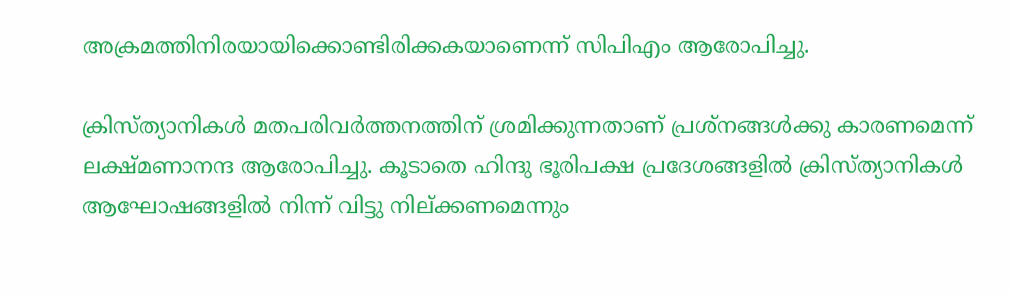അക്രമത്തിനിരയായിക്കൊണ്ടിരിക്കകയാണെന്ന് സിപിഎം ആരോപിച്ചു.

ക്രിസ്‌ത്യാനികള്‍ മതപരിവര്‍ത്തനത്തിന്‌ ശ്രമിക്കുന്നതാണ്‌ പ്രശ്‌നങ്ങള്‍ക്കു കാരണമെന്ന്‌ ലക്ഷ്‌മണാനന്ദ ആരോപിച്ചു. കൂടാതെ ഹിന്ദു ഭൂരിപക്ഷ പ്രദേശങ്ങളില്‍ ക്രിസ്‌ത്യാനികള്‍ ആഘോഷങ്ങളില്‍ നിന്ന്‌ വിട്ടു നില്‌ക്കണമെന്നും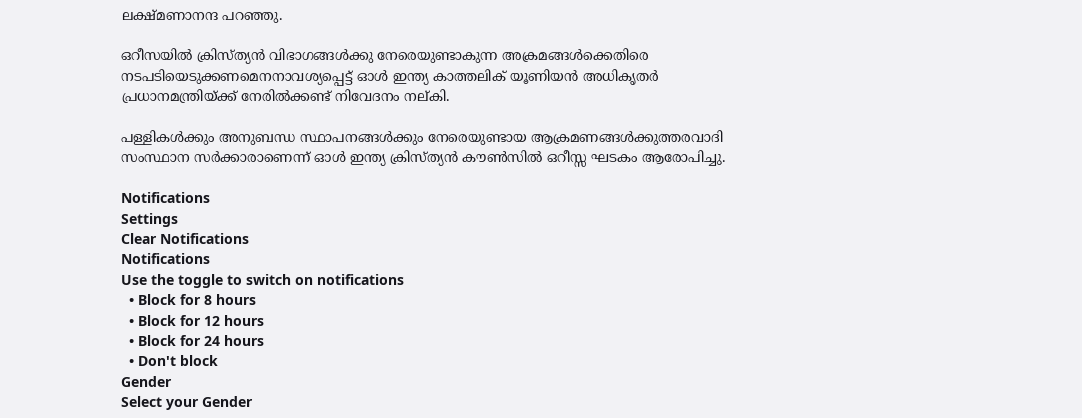ലക്ഷ്‌മണാനന്ദ പറഞ്ഞു.

ഒറീസയില്‍ ക്രിസ്ത്യന്‍ വിഭാഗങ്ങള്‍ക്കു നേരെയുണ്ടാകുന്ന അക്രമങ്ങള്‍ക്കെതിരെ നടപടിയെടുക്കണമെനനാവശ്യപ്പെട്ട് ഓള്‍ ഇന്ത്യ കാത്തലിക് യൂണിയന്‍ അധികൃതര്‍ പ്രധാനമന്ത്രിയ്ക്ക് നേരില്‍ക്കണ്ട് നിവേദനം നല്കി.

പള്ളികള്‍ക്കും അനുബന്ധ സ്ഥാപനങ്ങള്‍ക്കും നേരെയുണ്ടായ ആക്രമണങ്ങള്‍ക്കുത്തരവാദി സംസ്ഥാന സര്‍ക്കാരാണെന്ന്‌ ഓള്‍ ഇന്ത്യ ക്രിസ്‌ത്യന്‍ കൗണ്‍സില്‍ ഒറീസ്സ ഘടകം ആരോപിച്ചു.

Notifications
Settings
Clear Notifications
Notifications
Use the toggle to switch on notifications
  • Block for 8 hours
  • Block for 12 hours
  • Block for 24 hours
  • Don't block
Gender
Select your Gender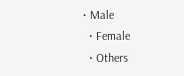• Male
  • Female
  • Others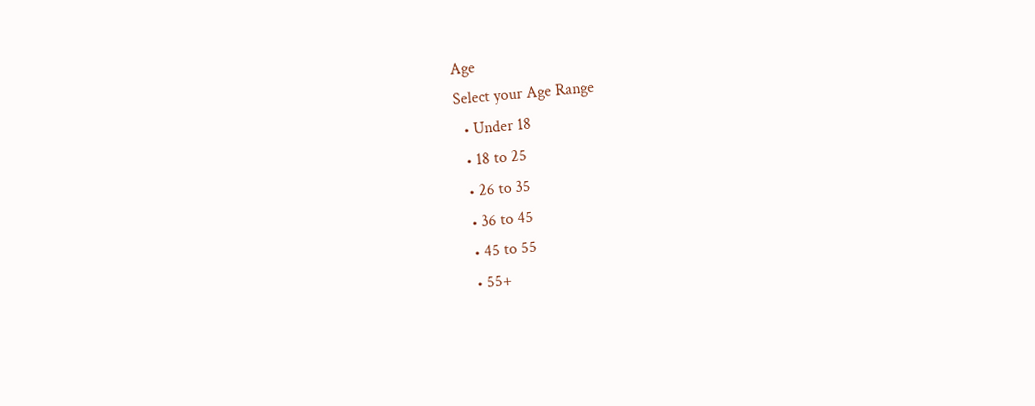Age
Select your Age Range
  • Under 18
  • 18 to 25
  • 26 to 35
  • 36 to 45
  • 45 to 55
  • 55+